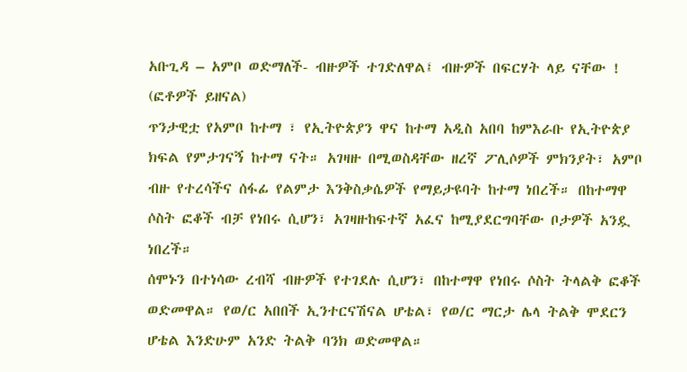አቡጊዳ – አምቦ ወድማለች- ብዙዎች ተገድለዋል፤ ብዙዎች በፍርሃት ላይ ናቸው ! (ፎቶዎች ይዘናል)
ጥንታዊቷ የአምቦ ከተማ ፣ የኢትዮጵያን ዋና ከተማ አዲስ አበባ ከምእራቡ የኢትዮጵያ ክፍል የምታገናኝ ከተማ ናት። አገዛዙ በሚወስዳቸው ዘረኛ ፖሊሶዎች ምክንያት፣ አምቦ ብዙ የተረሳችና ሰፋፊ የልምታ እንቅስቃሴዎች የማይታዩባት ከተማ ነበረች። በከተማዋ ሶስት ፎቆች ብቻ የነበሩ ሲሆን፣ አገዛዙከፍተኛ አፈና ከሚያደርግባቸው ቦታዎች አንዷ ነበረች።
ሰሞኑን በተነሳው ረብሻ ብዙዎች የተገደሉ ሲሆን፣ በከተማዋ የነበሩ ሶስት ትላልቅ ፎቆች ወድመዋል። የወ/ር አበበች ኢንተርናሽናል ሆቴል፣ የወ/ር ማርታ ሌላ ትልቅ ሞደርን ሆቴል እንድሁም አንድ ትልቅ ባንክ ወድመዋል።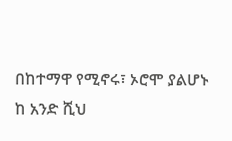በከተማዋ የሚኖሩ፣ ኦሮሞ ያልሆኑ ከ አንድ ሺህ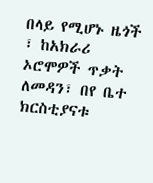በላይ የሚሆኑ ዜጎች ፣ ከአክራሪ ኦሮሞዎች ጥቃት ለመዳን፣ በየ ቤተ ክርስቲያናቱ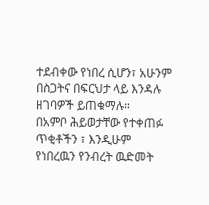ተደብቀው የነበረ ሲሆን፣ አሁንም በስጋትና በፍርህታ ላይ እንዳሉ ዘገባዎች ይጠቁማሉ።
በአምቦ ሕይወታቸው የተቀጠፉ ጥቂቶችን ፣ እንዲሁም የነበረዉን የንብረት ዉድመት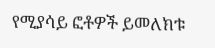የሚያሳይ ፎቶዎች ይመለክቱ